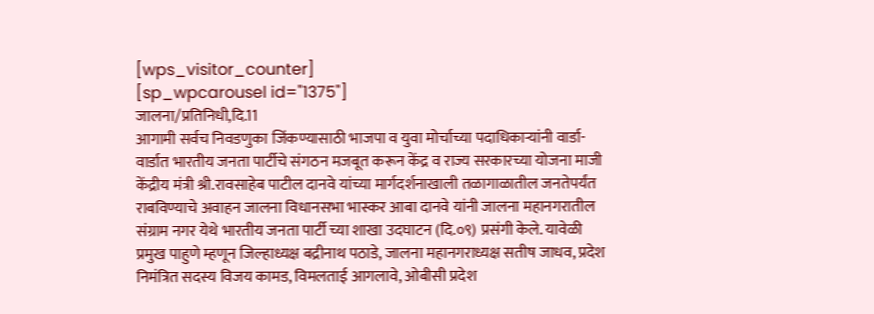[wps_visitor_counter]
[sp_wpcarousel id="1375"]
जालना/प्रतिनिधी,दि.11
आगामी सर्वच निवडणुका जिंकण्यासाठी भाजपा व युवा मोर्चाच्या पदाधिकाऱ्यांनी वार्डा-वार्डात भारतीय जनता पार्टीचे संगठन मजबूत करून केंद्र व राज्य सरकारच्या योजना माजी केंद्रीय मंत्री श्री.रावसाहेब पाटील दानवे यांच्या मार्गदर्शनाखाली तळागाळातील जनतेपर्यंत राबविण्याचे अवाहन जालना विधानसभा भास्कर आबा दानवे यांनी जालना महानगरातील संग्राम नगर येथे भारतीय जनता पार्टी च्या शाखा उदघाटन (दि.०९) प्रसंगी केले. यावेळी प्रमुख पाहुणे म्हणून जिल्हाध्यक्ष बद्रीनाथ पठाडे, जालना महानगराध्यक्ष सतीष जाधव, प्रदेश निमंत्रित सदस्य विजय कामड, विमलताई आगलावे, ओबीसी प्रदेश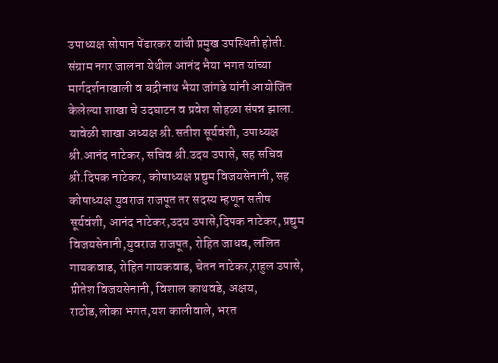उपाध्यक्ष सोपान पेंढारकर यांची प्रमुख उपस्थिती होती.
संग्राम नगर जालना येथील आनंद भैया भगत यांच्या मार्गदर्शनाखाली व बद्रीनाथ भैया जांगडे यांनी आयोजित केलेल्या शाखा चे उदघाटन व प्रवेश सोहळा संपन्न झाला.
यावेळी शाखा अध्यक्ष श्री.सतीश सूर्यवंशी, उपाध्यक्ष श्री.आनंद नाटेकर, सचिव श्री.उदय उपासे, सह सचिव श्री.दिपक नाटेकर, कोषाध्यक्ष प्रद्युम विजयसेनानी, सह कोषाध्यक्ष युवराज राजपूत तर सदस्य म्हणून सतीष सूर्यवंशी, आनंद नाटेकर,उदय उपासे,दिपक नाटेकर, प्रद्युम विजयसेनानी,युवराज राजपूत, रोहित जाधव, ललित गायकवाड, रोहित गायकवाड, चेतन नाटेकर,राहुल उपासे, प्रीतेश विजयसेनानी, विशाल काथवडे, अक्षय, राठोड,लोका भगत,यश कालीवाले, भरत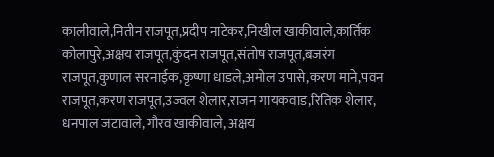कालीवाले,नितीन राजपूत,प्रदीप नाटेकर,निखील खाकीवाले,कार्तिक कोलापुरे,अक्षय राजपूत,कुंदन राजपूत,संतोष राजपूत,बजरंग राजपूत,कुणाल सरनाईक,कृष्णा धाडले,अमोल उपासे,करण माने,पवन राजपूत,करण राजपूत,उज्वल शेलार,राजन गायकवाड,रितिक शेलार, धनपाल जटावाले, गौरव खाकीवाले, अक्षय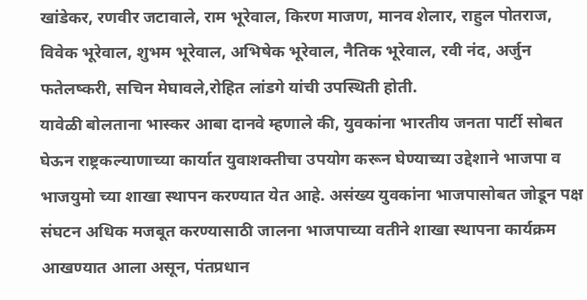खांडेकर, रणवीर जटावाले, राम भूरेवाल, किरण माजण, मानव शेलार, राहुल पोतराज, विवेक भूरेवाल, शुभम भूरेवाल, अभिषेक भूरेवाल, नैतिक भूरेवाल, रवी नंद, अर्जुन फतेलष्करी, सचिन मेघावले,रोहित लांडगे यांची उपस्थिती होती.
यावेळी बोलताना भास्कर आबा दानवे म्हणाले की, युवकांना भारतीय जनता पार्टी सोबत घेऊन राष्ट्रकल्याणाच्या कार्यात युवाशक्तीचा उपयोग करून घेण्याच्या उद्देशाने भाजपा व भाजयुमो च्या शाखा स्थापन करण्यात येत आहे. असंख्य युवकांना भाजपासोबत जोडून पक्ष संघटन अधिक मजबूत करण्यासाठी जालना भाजपाच्या वतीने शाखा स्थापना कार्यक्रम आखण्यात आला असून, पंतप्रधान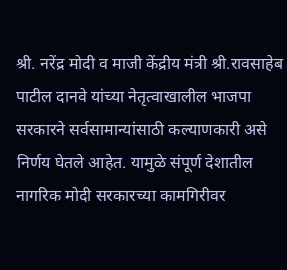श्री. नरेंद्र मोदी व माजी केंद्रीय मंत्री श्री.रावसाहेब पाटील दानवे यांच्या नेतृत्वाखालील भाजपा सरकारने सर्वसामान्यांसाठी कल्याणकारी असे निर्णय घेतले आहेत. यामुळे संपूर्ण देशातील नागरिक मोदी सरकारच्या कामगिरीवर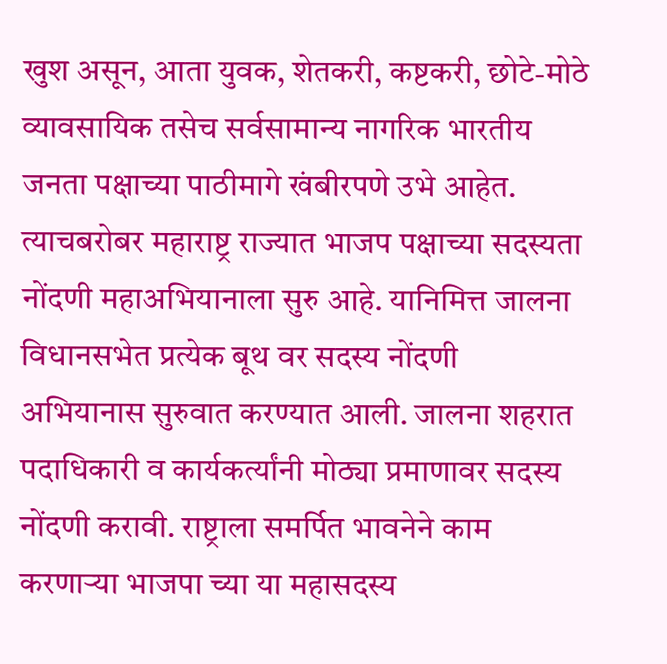खुश असून, आता युवक, शेतकरी, कष्टकरी, छोटे-मोठे व्यावसायिक तसेच सर्वसामान्य नागरिक भारतीय जनता पक्षाच्या पाठीमागे खंबीरपणे उभे आहेत. त्याचबरोबर महाराष्ट्र राज्यात भाजप पक्षाच्या सदस्यता नोंदणी महाअभियानाला सुरु आहे. यानिमित्त जालना विधानसभेत प्रत्येक बूथ वर सदस्य नोंदणी अभियानास सुरुवात करण्यात आली. जालना शहरात पदाधिकारी व कार्यकर्त्यांनी मोठ्या प्रमाणावर सदस्य नोंदणी करावी. राष्ट्राला समर्पित भावनेने काम करणाऱ्या भाजपा च्या या महासदस्य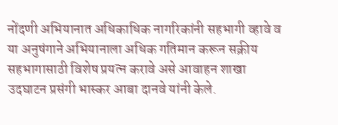नोंदणी अभियानात अधिकाधिक नागरिकांनी सहभागी व्हावे व या अनुषंगाने अभियानाला अधिक गतिमान करून सक्रीय सहभागासाठी विशेष प्रयत्न करावे असे आवाहन शाखा उदघाटन प्रसंगी भास्कर आबा दानवे यांनी केले.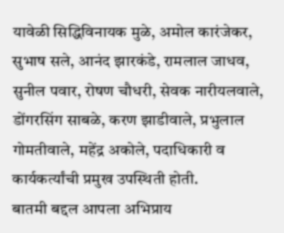यावेळी सिद्धिविनायक मुळे, अमोल कारंजेकर, सुभाष सले, आनंद झारकंडे, रामलाल जाधव, सुनील पवार, रोषण चौधरी, सेवक नारीयलवाले, डोंगरसिंग साबळे, करण झाडीवाले, प्रभुलाल गोमतीवाले, महेंद्र अकोले, पदाधिकारी व कार्यकर्त्यांची प्रमुख उपस्थिती होती.
बातमी बद्दल आपला अभिप्राय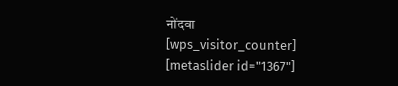नोंदवा
[wps_visitor_counter]
[metaslider id="1367"]